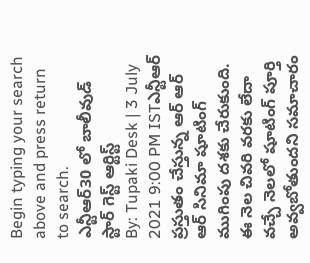Begin typing your search above and press return to search.
ఎన్టీఆర్30 లో బాలీవుడ్ స్టార్ గెస్ట్ ఆర్టిస్ట్
By: Tupaki Desk | 3 July 2021 9:00 PM ISTఎన్టీఆర్ ప్రస్తుతం చేస్తున్న ఆర్ ఆర్ ఆర్ సినిమా షూటింగ్ ముగింపు దశకు చేరుకుంది. ఈ నెల చివరి వరకు లేదా వచ్చే నెలలో షూటింగ్ పూర్తి అవ్వబోతుందని సమాచారం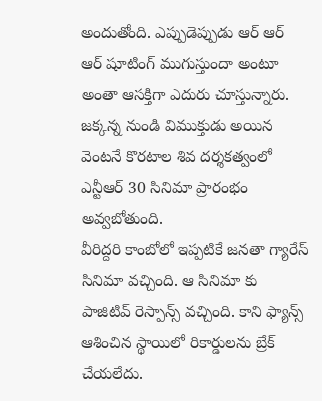అందుతోంది. ఎప్పుడెప్పుడు ఆర్ ఆర్ ఆర్ షూటింగ్ ముగుస్తుందా అంటూ అంతా ఆసక్తిగా ఎదురు చూస్తున్నారు. జక్కన్న నుండి విముక్తుడు అయిన వెంటనే కొరటాల శివ దర్శకత్వంలో ఎన్టీఆర్ 30 సినిమా ప్రారంభం అవ్వబోతుంది.
వీరిద్దరి కాంబోలో ఇప్పటికే జనతా గ్యారేస్ సినిమా వచ్చింది. ఆ సినిమా కు పాజిటివ్ రెస్పాన్స్ వచ్చింది. కాని ఫ్యాన్స్ ఆశించిన స్థాయిలో రికార్డులను బ్రేక్ చేయలేదు.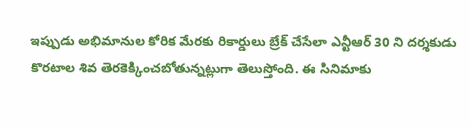ఇప్పుడు అభిమానుల కోరిక మేరకు రికార్డులు బ్రేక్ చేసేలా ఎన్టీఆర్ 30 ని దర్శకుడు కొరటాల శివ తెరకెక్కించబోతున్నట్లుగా తెలుస్తోంది. ఈ సినిమాకు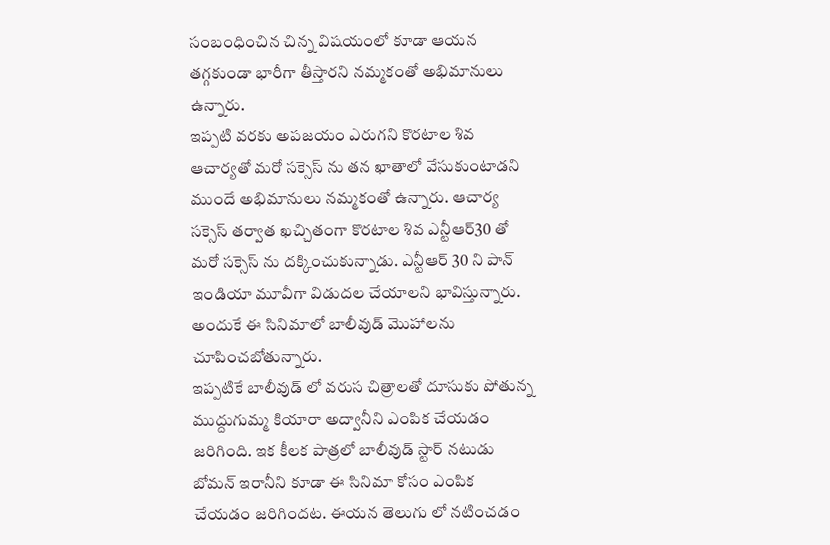సంబంధించిన చిన్న విషయంలో కూడా ఆయన తగ్గకుండా భారీగా తీస్తారని నమ్మకంతో అభిమానులు ఉన్నారు.
ఇప్పటి వరకు అపజయం ఎరుగని కొరటాల శివ ఆచార్యతో మరో సక్సెస్ ను తన ఖాతాలో వేసుకుంటాడని ముందే అభిమానులు నమ్మకంతో ఉన్నారు. ఆచార్య సక్సెస్ తర్వాత ఖచ్చితంగా కొరటాల శివ ఎన్టీఆర్30 తో మరో సక్సెస్ ను దక్కించుకున్నాడు. ఎన్టీఆర్ 30 ని పాన్ ఇండియా మూవీగా విడుదల చేయాలని భావిస్తున్నారు. అందుకే ఈ సినిమాలో బాలీవుడ్ మొహాలను చూపించబోతున్నారు.
ఇప్పటికే బాలీవుడ్ లో వరుస చిత్రాలతో దూసుకు పోతున్న ముద్దుగుమ్మ కియారా అద్వానీని ఎంపిక చేయడం జరిగింది. ఇక కీలక పాత్రలో బాలీవుడ్ స్టార్ నటుడు బోమన్ ఇరానీని కూడా ఈ సినిమా కోసం ఎంపిక చేయడం జరిగిందట. ఈయన తెలుగు లో నటించడం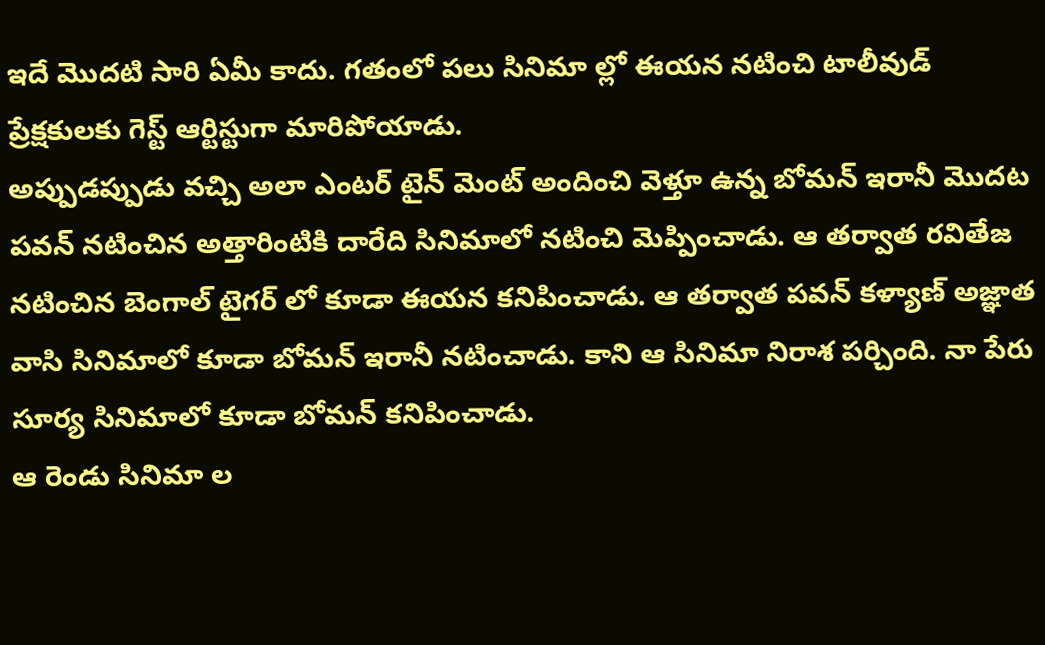ఇదే మొదటి సారి ఏమీ కాదు. గతంలో పలు సినిమా ల్లో ఈయన నటించి టాలీవుడ్ ప్రేక్షకులకు గెస్ట్ ఆర్టిస్టుగా మారిపోయాడు.
అప్పుడప్పుడు వచ్చి అలా ఎంటర్ టైన్ మెంట్ అందించి వెళ్తూ ఉన్న బోమన్ ఇరానీ మొదట పవన్ నటించిన అత్తారింటికి దారేది సినిమాలో నటించి మెప్పించాడు. ఆ తర్వాత రవితేజ నటించిన బెంగాల్ టైగర్ లో కూడా ఈయన కనిపించాడు. ఆ తర్వాత పవన్ కళ్యాణ్ అజ్ఞాత వాసి సినిమాలో కూడా బోమన్ ఇరానీ నటించాడు. కాని ఆ సినిమా నిరాశ పర్చింది. నా పేరు సూర్య సినిమాలో కూడా బోమన్ కనిపించాడు.
ఆ రెండు సినిమా ల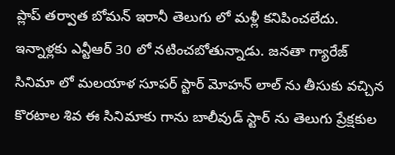ప్లాప్ తర్వాత బోమన్ ఇరానీ తెలుగు లో మళ్లీ కనిపించలేదు. ఇన్నాళ్లకు ఎన్టీఆర్ 30 లో నటించబోతున్నాడు. జనతా గ్యారేజ్ సినిమా లో మలయాళ సూపర్ స్టార్ మోహన్ లాల్ ను తీసుకు వచ్చిన కొరటాల శివ ఈ సినిమాకు గాను బాలీవుడ్ స్టార్ ను తెలుగు ప్రేక్షకుల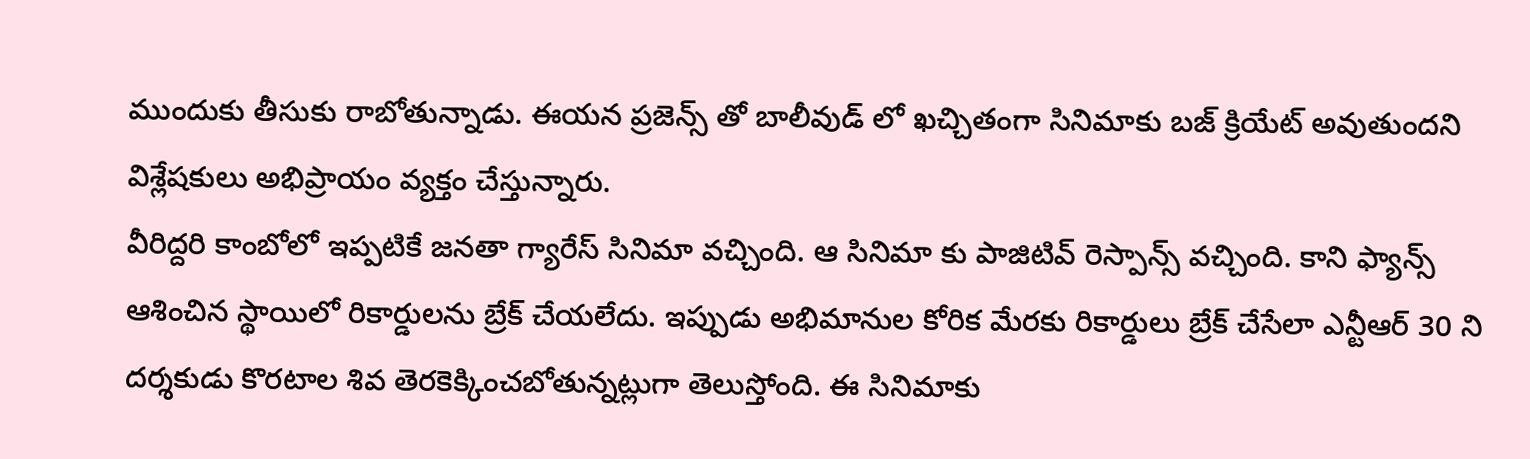ముందుకు తీసుకు రాబోతున్నాడు. ఈయన ప్రజెన్స్ తో బాలీవుడ్ లో ఖచ్చితంగా సినిమాకు బజ్ క్రియేట్ అవుతుందని విశ్లేషకులు అభిప్రాయం వ్యక్తం చేస్తున్నారు.
వీరిద్దరి కాంబోలో ఇప్పటికే జనతా గ్యారేస్ సినిమా వచ్చింది. ఆ సినిమా కు పాజిటివ్ రెస్పాన్స్ వచ్చింది. కాని ఫ్యాన్స్ ఆశించిన స్థాయిలో రికార్డులను బ్రేక్ చేయలేదు. ఇప్పుడు అభిమానుల కోరిక మేరకు రికార్డులు బ్రేక్ చేసేలా ఎన్టీఆర్ 30 ని దర్శకుడు కొరటాల శివ తెరకెక్కించబోతున్నట్లుగా తెలుస్తోంది. ఈ సినిమాకు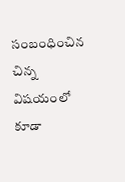సంబంధించిన చిన్న విషయంలో కూడా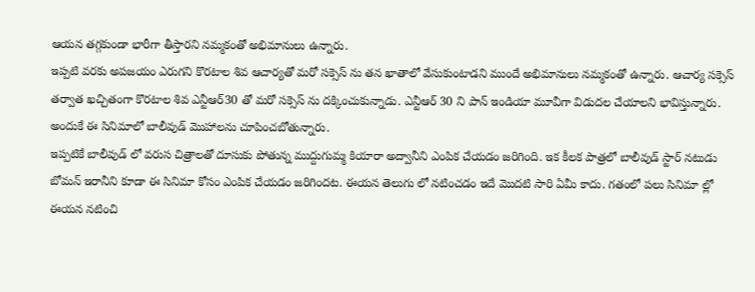ఆయన తగ్గకుండా భారీగా తీస్తారని నమ్మకంతో అభిమానులు ఉన్నారు.
ఇప్పటి వరకు అపజయం ఎరుగని కొరటాల శివ ఆచార్యతో మరో సక్సెస్ ను తన ఖాతాలో వేసుకుంటాడని ముందే అభిమానులు నమ్మకంతో ఉన్నారు. ఆచార్య సక్సెస్ తర్వాత ఖచ్చితంగా కొరటాల శివ ఎన్టీఆర్30 తో మరో సక్సెస్ ను దక్కించుకున్నాడు. ఎన్టీఆర్ 30 ని పాన్ ఇండియా మూవీగా విడుదల చేయాలని భావిస్తున్నారు. అందుకే ఈ సినిమాలో బాలీవుడ్ మొహాలను చూపించబోతున్నారు.
ఇప్పటికే బాలీవుడ్ లో వరుస చిత్రాలతో దూసుకు పోతున్న ముద్దుగుమ్మ కియారా అద్వానీని ఎంపిక చేయడం జరిగింది. ఇక కీలక పాత్రలో బాలీవుడ్ స్టార్ నటుడు బోమన్ ఇరానీని కూడా ఈ సినిమా కోసం ఎంపిక చేయడం జరిగిందట. ఈయన తెలుగు లో నటించడం ఇదే మొదటి సారి ఏమీ కాదు. గతంలో పలు సినిమా ల్లో ఈయన నటించి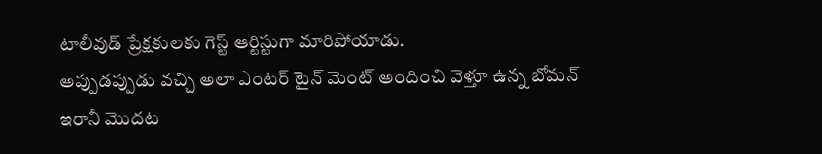టాలీవుడ్ ప్రేక్షకులకు గెస్ట్ ఆర్టిస్టుగా మారిపోయాడు.
అప్పుడప్పుడు వచ్చి అలా ఎంటర్ టైన్ మెంట్ అందించి వెళ్తూ ఉన్న బోమన్ ఇరానీ మొదట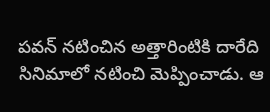పవన్ నటించిన అత్తారింటికి దారేది సినిమాలో నటించి మెప్పించాడు. ఆ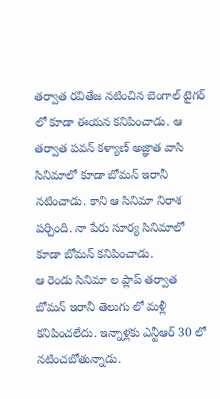తర్వాత రవితేజ నటించిన బెంగాల్ టైగర్ లో కూడా ఈయన కనిపించాడు. ఆ తర్వాత పవన్ కళ్యాణ్ అజ్ఞాత వాసి సినిమాలో కూడా బోమన్ ఇరానీ నటించాడు. కాని ఆ సినిమా నిరాశ పర్చింది. నా పేరు సూర్య సినిమాలో కూడా బోమన్ కనిపించాడు.
ఆ రెండు సినిమా ల ప్లాప్ తర్వాత బోమన్ ఇరానీ తెలుగు లో మళ్లీ కనిపించలేదు. ఇన్నాళ్లకు ఎన్టీఆర్ 30 లో నటించబోతున్నాడు.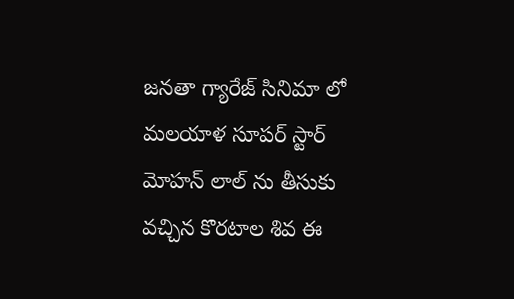జనతా గ్యారేజ్ సినిమా లో మలయాళ సూపర్ స్టార్ మోహన్ లాల్ ను తీసుకు వచ్చిన కొరటాల శివ ఈ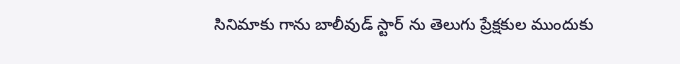సినిమాకు గాను బాలీవుడ్ స్టార్ ను తెలుగు ప్రేక్షకుల ముందుకు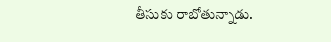తీసుకు రాబోతున్నాడు.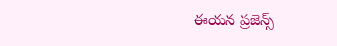ఈయన ప్రజెన్స్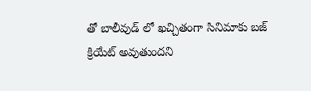తో బాలీవుడ్ లో ఖచ్చితంగా సినిమాకు బజ్ క్రియేట్ అవుతుందని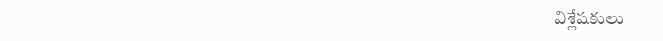విశ్లేషకులు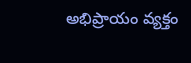అభిప్రాయం వ్యక్తం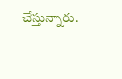చేస్తున్నారు.